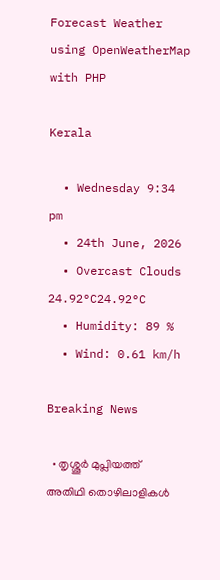Forecast Weather using OpenWeatherMap with PHP

Kerala

  • Wednesday 9:34 pm
  • 24th June, 2026
  • Overcast Clouds
24.92°C24.92°C
  • Humidity: 89 %
  • Wind: 0.61 km/h

Breaking News

  • തൃശ്ശൂർ മുപ്ലിയത്ത് അതിഥി തൊഴിലാളികൾ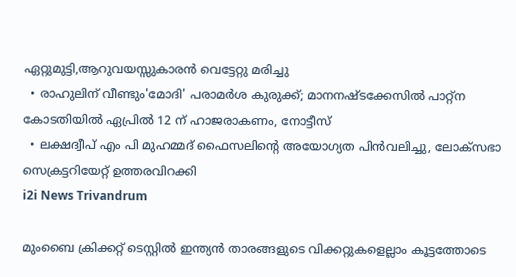ഏറ്റുമുട്ടി,ആറുവയസ്സുകാരൻ വെട്ടേറ്റു മരിച്ചു
  • രാഹുലിന് വീണ്ടും'മോദി' പരാമര്‍ശ കുരുക്ക്; മാനനഷ്ടക്കേസിൽ പാറ്റ്ന കോടതിയിൽ ഏപ്രിൽ 12 ന് ഹാജരാകണം, നോട്ടീസ്
  • ലക്ഷദ്വീപ് എം പി മുഹമ്മദ് ഫൈസലിൻ്റെ അയോഗ്യത പിൻവലിച്ചു, ലോക്സഭാ  സെക്രട്ടറിയേറ്റ് ഉത്തരവിറക്കി
i2i News Trivandrum

മുംബൈ ക്രിക്കറ്റ് ടെസ്റ്റിൽ ഇന്ത്യൻ താരങ്ങളുടെ വിക്കറ്റുകളെല്ലാം കൂട്ടത്തോടെ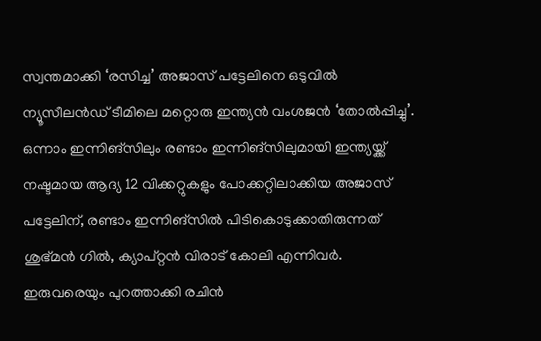സ്വന്തമാക്കി ‘രസിച്ച’ അജാസ് പട്ടേലിനെ ഒടുവിൽ ന്യൂസീലൻഡ് ടീമിലെ മറ്റൊരു ഇന്ത്യൻ വംശജൻ ‘തോൽപ്പിച്ചു’. ഒന്നാം ഇന്നിങ്സിലും രണ്ടാം ഇന്നിങ്സിലുമായി ഇന്ത്യയ്ക്ക് നഷ്ടമായ ആദ്യ 12 വിക്കറ്റുകളും പോക്കറ്റിലാക്കിയ അജാസ് പട്ടേലിന്, രണ്ടാം ഇന്നിങ്സിൽ പിടികൊടുക്കാതിരുന്നത് ശുഭ്മൻ ഗിൽ, ക്യാപ്റ്റൻ വിരാട് കോലി എന്നിവർ. ഇരുവരെയും പുറത്താക്കി രചിൻ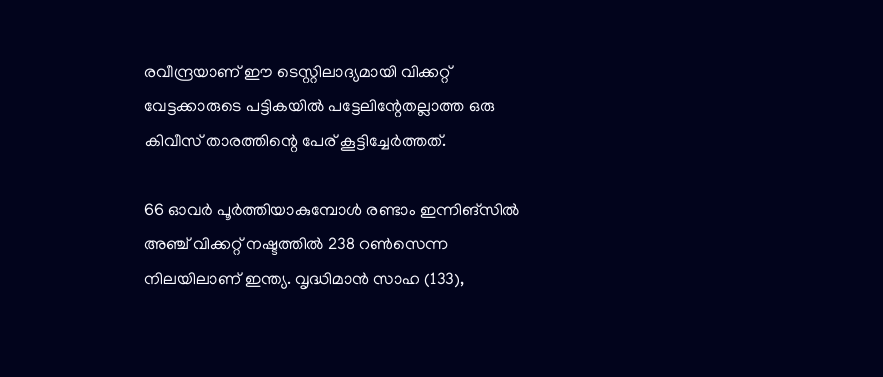രവീന്ദ്രയാണ് ഈ ടെസ്റ്റിലാദ്യമായി വിക്കറ്റ് വേട്ടക്കാരുടെ പട്ടികയിൽ പട്ടേലിന്റേതല്ലാത്ത ഒരു കിവീസ് താരത്തിന്റെ പേര് കൂട്ടിച്ചേർത്തത്.

66 ഓവർ പൂർത്തിയാകുമ്പോൾ രണ്ടാം ഇന്നിങ്സിൽ അഞ്ച് വിക്കറ്റ് നഷ്ടത്തിൽ 238 റൺസെന്ന നിലയിലാണ് ഇന്ത്യ. വൃദ്ധിമാൻ സാഹ (133),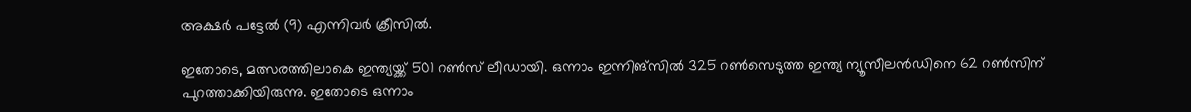അക്ഷർ പട്ടേൽ (9) എന്നിവർ ക്രീസിൽ.

ഇതോടെ, മത്സരത്തിലാകെ ഇന്ത്യയ്ക്ക് 501 റൺസ് ലീഡായി. ഒന്നാം ഇന്നിങ്സിൽ 325 റൺസെടുത്ത ഇന്ത്യ ന്യൂസീലൻഡിനെ 62 റൺസിന് പുറത്താക്കിയിരുന്നു. ഇതോടെ ഒന്നാം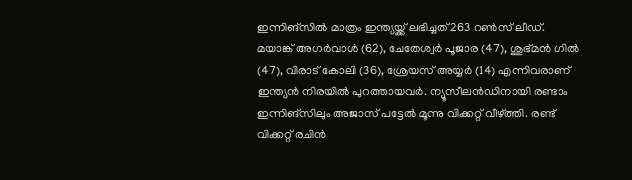ഇന്നിങ്സിൽ മാത്രം ഇന്ത്യയ്ക്ക് ലഭിച്ചത് 263 റൺസ് ലീഡ്. മയാങ്ക് അഗർവാൾ (62), ചേതേശ്വർ പൂജാര (47), ശുഭ്മൻ ഗിൽ (47), വിരാട് കോലി (36), ശ്രേയസ് അയ്യർ (14) എന്നിവരാണ് ഇന്ത്യൻ നിരയിൽ പുറത്തായവർ. ന്യൂസീലൻഡിനായി രണ്ടാം ഇന്നിങ്സിലും അജാസ് പട്ടേൽ മൂന്നു വിക്കറ്റ് വീഴ്ത്തി. രണ്ട് വിക്കറ്റ് രചിൻ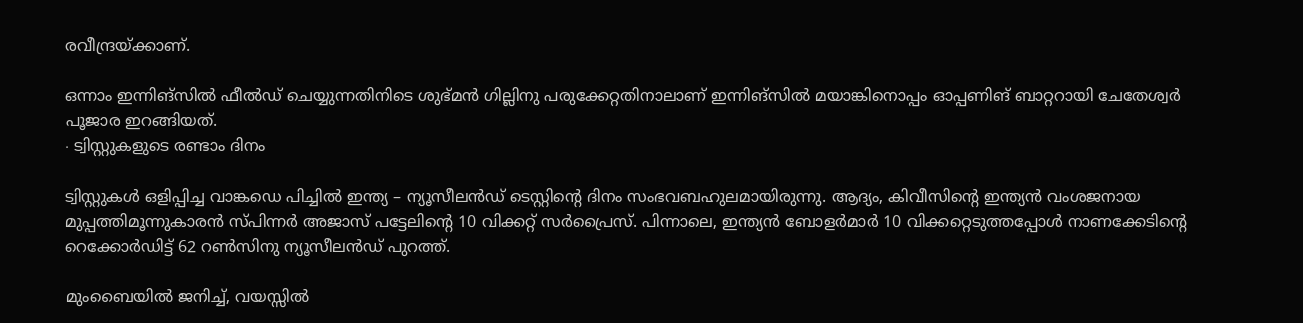രവീന്ദ്രയ്ക്കാണ്.

ഒന്നാം ഇന്നിങ്സിൽ ഫീൽഡ് ചെയ്യുന്നതിനിടെ ശുഭ്മൻ ഗില്ലിനു പരുക്കേറ്റതിനാലാണ് ഇന്നിങ്സിൽ മയാങ്കിനൊപ്പം ഓപ്പണിങ് ബാറ്ററായി ചേതേശ്വർ പൂജാര ഇറങ്ങിയത്.
∙ ട്വിസ്റ്റുകളുടെ രണ്ടാം ദിനം

ട്വിസ്റ്റുകൾ ഒളിപ്പിച്ച വാങ്കഡെ പിച്ചിൽ ഇന്ത്യ – ന്യൂസീലൻഡ് ടെസ്റ്റിന്റെ ദിനം സംഭവബഹുലമായിരുന്നു. ആദ്യം, കിവീസിന്റെ ഇന്ത്യൻ വംശജനായ മുപ്പത്തിമൂന്നുകാരൻ സ്പിന്നർ അജാസ് പട്ടേലിന്റെ 10 വിക്കറ്റ് സർപ്രൈസ്. പിന്നാലെ, ഇന്ത്യൻ ബോളർമാർ 10 വിക്കറ്റെടുത്തപ്പോൾ നാണക്കേടിന്റെ റെക്കോർഡിട്ട് 62 റൺസിനു ന്യൂസീലൻഡ് പുറത്ത്.

മുംബൈയിൽ ജനിച്ച്, വയസ്സി‍ൽ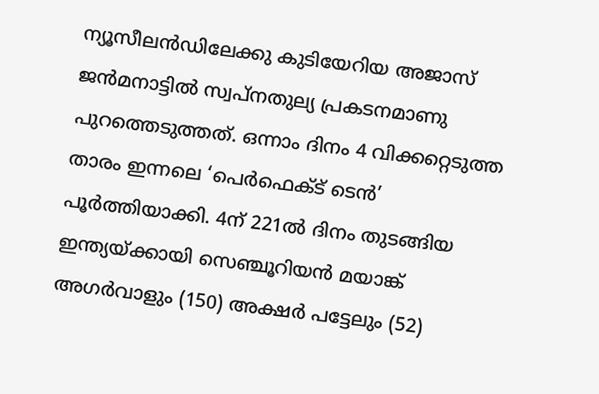ന്യൂസീലൻഡിലേക്കു കുടിയേറിയ അജാസ് ജൻമനാട്ടിൽ സ്വപ്നതുല്യ പ്രകടനമാണു പുറത്തെടുത്തത്. ഒന്നാം ദിനം 4 വിക്കറ്റെടുത്ത താരം ഇന്നലെ ‘പെർഫെക്ട് ടെൻ’ പൂർത്തിയാക്കി. 4ന് 221ൽ ദിനം തുടങ്ങിയ ഇന്ത്യയ്ക്കായി സെഞ്ചൂറിയൻ മയാങ്ക് അഗർവാളും (150) അക്ഷർ പട്ടേലും (52)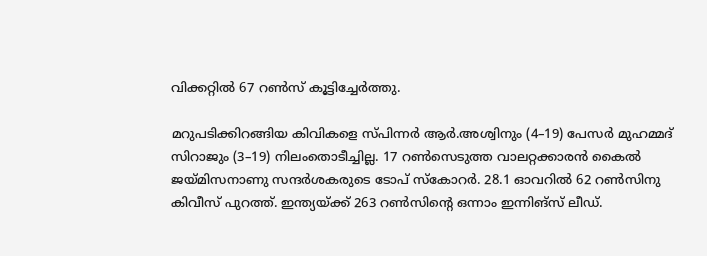വിക്കറ്റിൽ 67 റൺസ് കൂട്ടിച്ചേർത്തു.

മറുപടിക്കിറങ്ങിയ കിവികളെ സ്പിന്നർ ആർ.അശ്വിനും (4–19) പേസർ മുഹമ്മദ് സിറാജും (3–19) നിലംതൊടീച്ചില്ല. 17 റൺസെടുത്ത വാലറ്റക്കാരൻ കൈൽ ജയ്മിസനാണു സന്ദർശകരുടെ ടോപ് സ്കോറർ. 28.1 ഓവറിൽ 62 റൺസിനു കിവീസ് പുറത്ത്. ഇന്ത്യയ്ക്ക് 263 റൺസിന്റെ ഒന്നാം ഇന്നിങ്സ് ലീഡ്.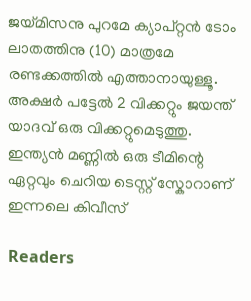ജയ്മിസനു പുറമേ ക്യാപ്റ്റൻ ടോം ലാതത്തിനു (10) മാത്രമേ രണ്ടക്കത്തിൽ എത്താനായുള്ളൂ. അക്ഷർ പട്ടേൽ 2 വിക്കറ്റും ജയന്ത് യാദവ് ഒരു വിക്കറ്റുമെടുത്തു. ഇന്ത്യൻ മണ്ണിൽ ഒരു ടീമിന്റെ ഏറ്റവും ചെറിയ ടെസ്റ്റ് സ്കോറാണ് ഇന്നലെ കിവീസ്

Readers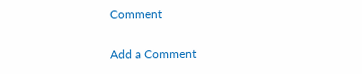Comment

Add a Comment